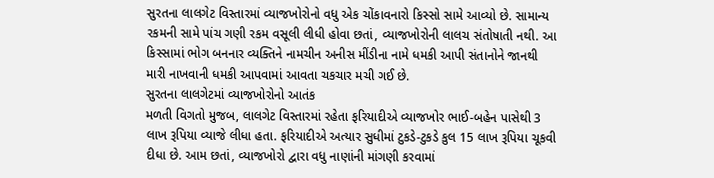સુરતના લાલગેટ વિસ્તારમાં વ્યાજખોરોનો વધુ એક ચોંકાવનારો કિસ્સો સામે આવ્યો છે. સામાન્ય રકમની સામે પાંચ ગણી રકમ વસૂલી લીધી હોવા છતાં, વ્યાજખોરોની લાલચ સંતોષાતી નથી. આ કિસ્સામાં ભોગ બનનાર વ્યક્તિને નામચીન અનીસ મીંડીના નામે ધમકી આપી સંતાનોને જાનથી મારી નાખવાની ધમકી આપવામાં આવતા ચકચાર મચી ગઈ છે.
સુરતના લાલગેટમાં વ્યાજખોરોનો આતંક
મળતી વિગતો મુજબ, લાલગેટ વિસ્તારમાં રહેતા ફરિયાદીએ વ્યાજખોર ભાઈ-બહેન પાસેથી 3 લાખ રૂપિયા વ્યાજે લીધા હતા. ફરિયાદીએ અત્યાર સુધીમાં ટુકડે-ટુકડે કુલ 15 લાખ રૂપિયા ચૂકવી દીધા છે. આમ છતાં, વ્યાજખોરો દ્વારા વધુ નાણાંની માંગણી કરવામાં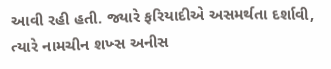આવી રહી હતી. જ્યારે ફરિયાદીએ અસમર્થતા દર્શાવી, ત્યારે નામચીન શખ્સ અનીસ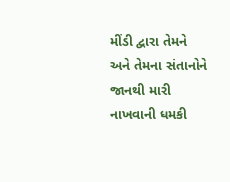મીંડી દ્વારા તેમને અને તેમના સંતાનોને જાનથી મારી નાખવાની ધમકી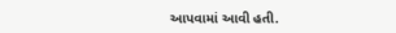આપવામાં આવી હતી.